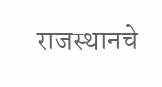राजस्थानचे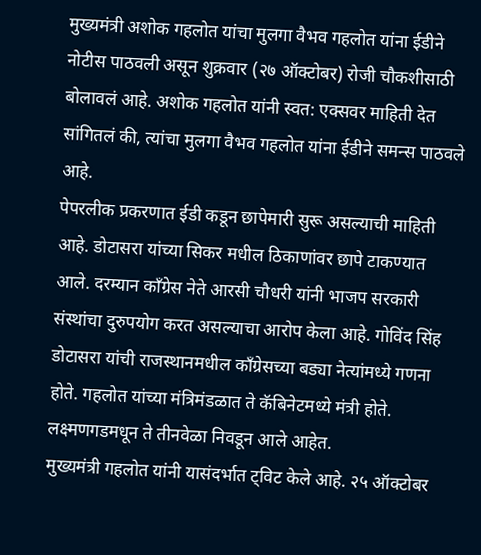मुख्यमंत्री अशोक गहलोत यांचा मुलगा वैभव गहलोत यांना ईडीने नोटीस पाठवली असून शुक्रवार (२७ ऑक्टोबर) रोजी चौकशीसाठी बोलावलं आहे. अशोक गहलोत यांनी स्वत: एक्सवर माहिती देत सांगितलं की, त्यांचा मुलगा वैभव गहलोत यांना ईडीने समन्स पाठवले आहे.
पेपरलीक प्रकरणात ईडी कडून छापेमारी सुरू असल्याची माहिती आहे. डोटासरा यांच्या सिकर मधील ठिकाणांवर छापे टाकण्यात आले. दरम्यान काँग्रेस नेते आरसी चौधरी यांनी भाजप सरकारी संस्थांचा दुरुपयोग करत असल्याचा आरोप केला आहे. गोविंद सिंह डोटासरा यांची राजस्थानमधील काँग्रेसच्या बड्या नेत्यांमध्ये गणना होते. गहलोत यांच्या मंत्रिमंडळात ते कॅबिनेटमध्ये मंत्री होते. लक्ष्मणगडमधून ते तीनवेळा निवडून आले आहेत.
मुख्यमंत्री गहलोत यांनी यासंदर्भात ट्विट केले आहे. २५ ऑक्टोबर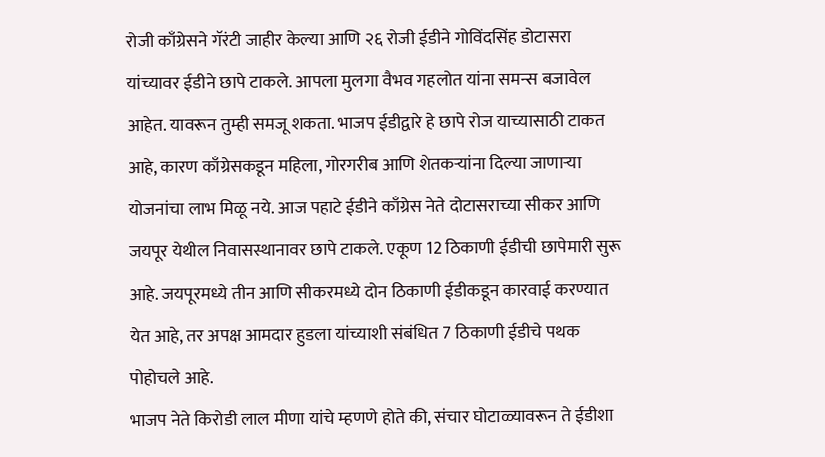रोजी काँग्रेसने गॅरंटी जाहीर केल्या आणि २६ रोजी ईडीने गोविंदसिंह डोटासरा यांच्यावर ईडीने छापे टाकले. आपला मुलगा वैभव गहलोत यांना समन्स बजावेल आहेत. यावरून तुम्ही समजू शकता. भाजप ईडीद्वारे हे छापे रोज याच्यासाठी टाकत आहे, कारण काँग्रेसकडून महिला, गोरगरीब आणि शेतकऱ्यांना दिल्या जाणाऱ्या योजनांचा लाभ मिळू नये. आज पहाटे ईडीने काँग्रेस नेते दोटासराच्या सीकर आणि जयपूर येथील निवासस्थानावर छापे टाकले. एकूण 12 ठिकाणी ईडीची छापेमारी सुरू आहे. जयपूरमध्ये तीन आणि सीकरमध्ये दोन ठिकाणी ईडीकडून कारवाई करण्यात येत आहे, तर अपक्ष आमदार हुडला यांच्याशी संबंधित 7 ठिकाणी ईडीचे पथक पोहोचले आहे.
भाजप नेते किरोडी लाल मीणा यांचे म्हणणे होते की, संचार घोटाळ्यावरून ते ईडीशा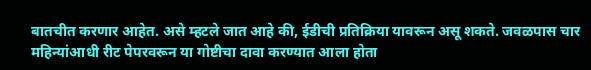बातचीत करणार आहेत. असे म्हटले जात आहे की, ईडीची प्रतिक्रिया यावरून असू शकते. जवळपास चार महिन्यांआधी रीट पेपरवरून या गोष्टीचा दावा करण्यात आला होता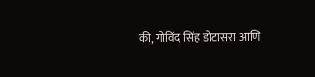की, गोविंद सिंह डोटासरा आणि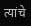त्यांचे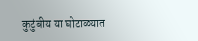कुटुंबीय या घोटाळ्यात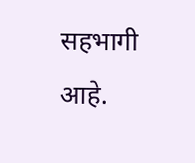सहभागी आहे.